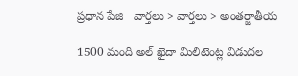ప్రధాన పేజి   వార్తలు > వార్తలు > అంతర్జాతీయ

1500 మంది అల్ ఖైదా మిలిటెంట్ల విడుదల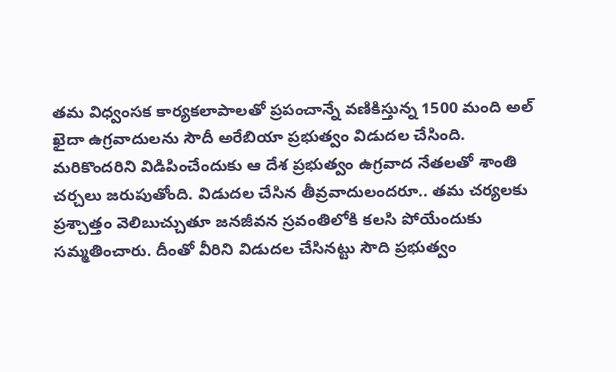తమ విధ్వంసక కార్యకలాపాలతో ప్రపంచాన్నే వణికిస్తున్న 1500 మంది అల్‌ ఖైదా ఉగ్రవాదులను సౌదీ అరేబియా ప్రభుత్వం విడుదల చేసింది. మరికొందరిని విడిపించేందుకు ఆ దేశ ప్రభుత్వం ఉగ్రవాద నేతలతో శాంతి చర్చలు జరుపుతోంది. విడుదల చేసిన తీవ్రవాదులందరూ.. తమ చర్యలకు ప్రశ్చాత్తం వెలిబుచ్చుతూ జనజీవన స్రవంతిలోకి కలసి పోయేందుకు సమ్మతించారు. దీంతో వీరిని విడుదల చేసినట్టు సౌది ప్రభుత్వం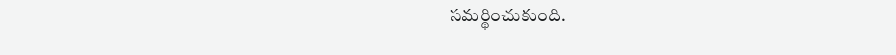సమర్థించుకుంది.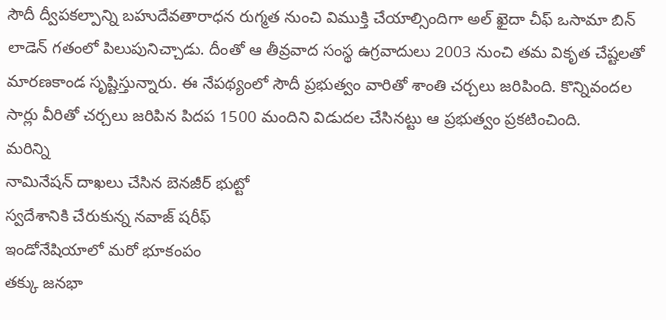సౌదీ ద్వీపకల్పాన్ని బహుదేవతారాధన రుగ్మత నుంచి విముక్తి చేయాల్సిందిగా అల్ ఖైదా చీఫ్ ఒసామా బిన్ లాడెన్ గతంలో పిలుపునిచ్చాడు. దీంతో ఆ తీవ్రవాద సంస్థ ఉగ్రవాదులు 2003 నుంచి తమ వికృత చేష్టలతో మారణకాండ సృష్టిస్తున్నారు. ఈ నేపథ్యంలో సౌదీ ప్రభుత్వం వారితో శాంతి చర్చలు జరిపింది. కొన్నివందల సార్లు వీరితో చర్చలు జరిపిన పిదప 1500 మందిని విడుదల చేసినట్టు ఆ ప్రభుత్వం ప్రకటించింది.
మరిన్ని
నామినేషన్ దాఖలు చేసిన బెనజీర్ భుట్టో
స్వదేశానికి చేరుకున్న నవాజ్ షరీఫ్
ఇండోనేషియాలో మరో భూకంపం
తక్కు జనభా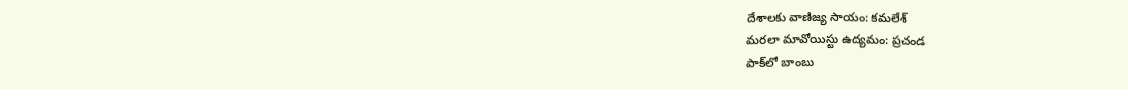దేశాలకు వాణిజ్య సాయం: కమలేశ్
మరలా మావోయిస్టు ఉద్యమం: ప్రచండ
పాక్‌లో బాంబు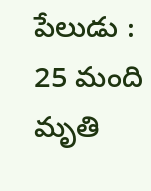పేలుడు : 25 మంది మృతి